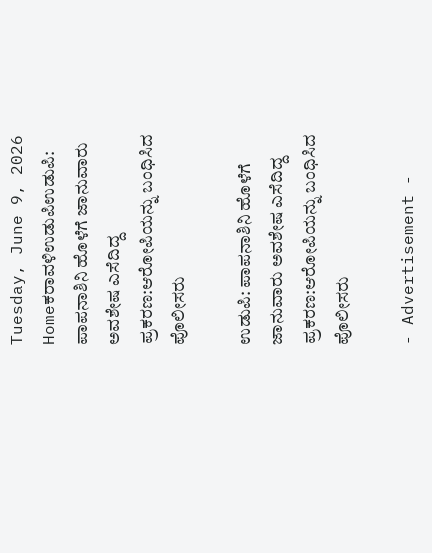Tuesday, June 9, 2026
Homeಕರಾವಳಿಉಡುಪಿಉಡುಪಿ: ಪಾಪನಾಶಿನಿ ಹೊಳೆಗೆ ಜಾನುವಾರು ಅವಶೇಷ ಎಸೆದಿದ್ದ ಪ್ರಕರಣ:ಆರೋಪಿಯನ್ನು ಬಂಧಿಸಿದ ಪೊಲೀಸರು

ಉಡುಪಿ: ಪಾಪನಾಶಿನಿ ಹೊಳೆಗೆ ಜಾನುವಾರು ಅವಶೇಷ ಎಸೆದಿದ್ದ ಪ್ರಕರಣ:ಆರೋಪಿಯನ್ನು ಬಂಧಿಸಿದ ಪೊಲೀಸರು

- Advertisement -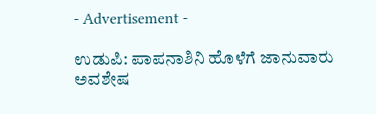- Advertisement -

ಉಡುಪಿ: ಪಾಪನಾಶಿನಿ ಹೊಳೆಗೆ ಜಾನುವಾರು ಅವಶೇಷ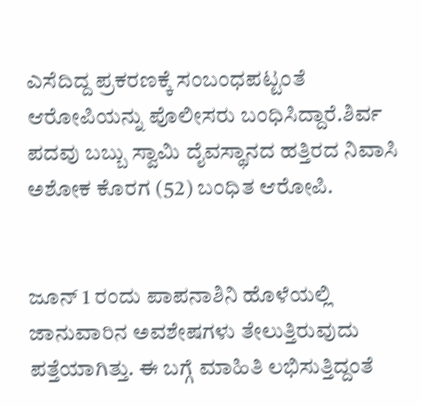ಎಸೆದಿದ್ದ ಪ್ರಕರಣಕ್ಕೆ ಸಂಬಂಧಪಟ್ಟಂತೆ ಆರೋಪಿಯನ್ನು ಪೊಲೀಸರು ಬಂಧಿಸಿದ್ದಾರೆ.ಶಿರ್ವ ಪದವು ಬಬ್ಬು ಸ್ವಾಮಿ ದೈವಸ್ಥಾನದ ಹತ್ತಿರದ ನಿವಾಸಿ ಅಶೋಕ ಕೊರಗ (52) ಬಂಧಿತ ಆರೋಪಿ.


ಜೂನ್ 1 ರಂದು ಪಾಪನಾಶಿನಿ ಹೊಳೆಯಲ್ಲಿ ಜಾನುವಾರಿನ ಅವಶೇಷಗಳು ತೇಲುತ್ತಿರುವುದು ಪತ್ತೆಯಾಗಿತ್ತು. ಈ ಬಗ್ಗೆ ಮಾಹಿತಿ ಲಭಿಸುತ್ತಿದ್ದಂತೆ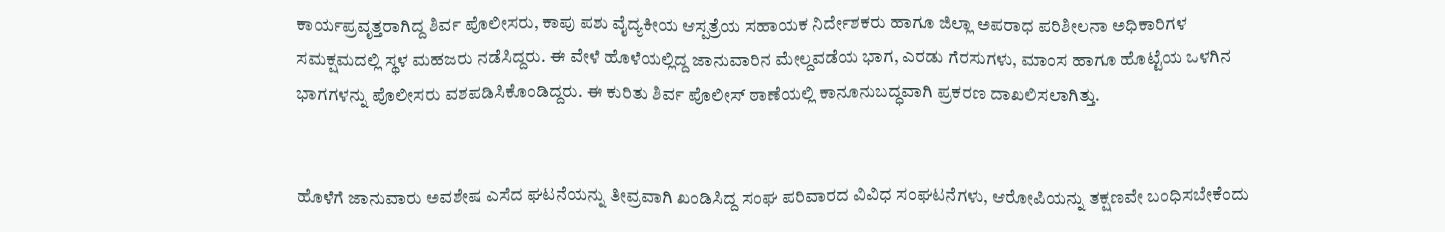ಕಾರ್ಯಪ್ರವೃತ್ತರಾಗಿದ್ದ ಶಿರ್ವ ಪೊಲೀಸರು, ಕಾಪು ಪಶು ವೈದ್ಯಕೀಯ ಆಸ್ಪತ್ರೆಯ ಸಹಾಯಕ ನಿರ್ದೇಶಕರು ಹಾಗೂ ಜಿಲ್ಲಾ ಅಪರಾಧ ಪರಿಶೀಲನಾ ಅಧಿಕಾರಿಗಳ ಸಮಕ್ಷಮದಲ್ಲಿ ಸ್ಥಳ ಮಹಜರು ನಡೆಸಿದ್ದರು. ಈ ವೇಳೆ ಹೊಳೆಯಲ್ಲಿದ್ದ ಜಾನುವಾರಿನ ಮೇಲ್ದವಡೆಯ ಭಾಗ, ಎರಡು ಗೆರಸುಗಳು, ಮಾಂಸ ಹಾಗೂ ಹೊಟ್ಟೆಯ ಒಳಗಿನ ಭಾಗಗಳನ್ನು ಪೊಲೀಸರು ವಶಪಡಿಸಿಕೊಂಡಿದ್ದರು. ಈ ಕುರಿತು ಶಿರ್ವ ಪೊಲೀಸ್ ಠಾಣೆಯಲ್ಲಿ ಕಾನೂನುಬದ್ಧವಾಗಿ ಪ್ರಕರಣ ದಾಖಲಿಸಲಾಗಿತ್ತು.


ಹೊಳೆಗೆ ಜಾನುವಾರು ಅವಶೇಷ ಎಸೆದ ಘಟನೆಯನ್ನು ತೀವ್ರವಾಗಿ ಖಂಡಿಸಿದ್ದ ಸಂಘ ಪರಿವಾರದ ವಿವಿಧ ಸಂಘಟನೆಗಳು, ಆರೋಪಿಯನ್ನು ತಕ್ಷಣವೇ ಬಂಧಿಸಬೇಕೆಂದು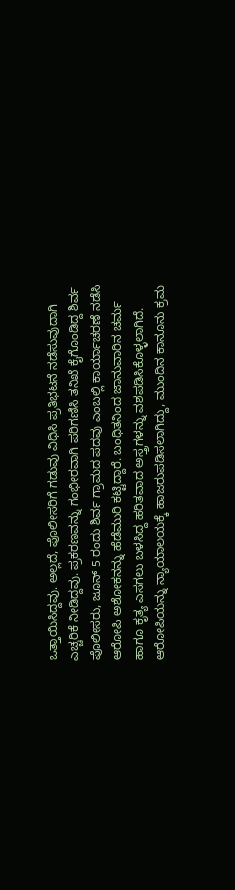ಒತ್ತಾಯಿಸಿದ್ದವು. ಅಲ್ಲದೆ, ಪೊಲೀಸರಿಗೆ ಗಡುವು ವಿಧಿಸಿ ಪ್ರತಿಭಟನೆ ನಡೆಸುವುದಾಗಿ ಎಚ್ಚರಿಕೆ ನೀಡಿದ್ದವು. ಪ್ರಕರಣವನ್ನು ಗಂಭೀರವಾಗಿ ಪರಿಗಣಿಸಿ ತನಿಖೆ ಕೈಗೊಂಡಿದ್ದ ಶಿರ್ವ ಪೊಲೀಸರು, ಜೂನ್ 5 ರಂದು ಶಿರ್ವ ಗ್ರಾಮದ ಪದವು ಎಂಬಲ್ಲಿ ಕಾರ್ಯಾಚರಣೆ ನಡೆಸಿ ಆರೋಪಿ ಅಶೋಕನನ್ನು ಹೆಡೆಮುರಿ ಕಟ್ಟಿದ್ದಾರೆ. ಬಂಧಿತನಿಂದ ಜಾನುವಾರಿನ ಚರ್ಮ ಹಾಗೂ ಕೃತ್ಯ ಎಸಗಲು ಬಳಸಿದ್ದ ಹರಿತವಾದ ಅಸ್ತ್ರಗಳನ್ನು ವಶಪಡಿಸಿಕೊಳ್ಳಲಾಗಿದೆ. ಆರೋಪಿಯನ್ನು ನ್ಯಾಯಾಲಯಕ್ಕೆ ಹಾಜರುಪಡಿಸಲಾಗಿದ್ದು, ಮುಂದಿನ ಕಾನೂನು ಕ್ರಮ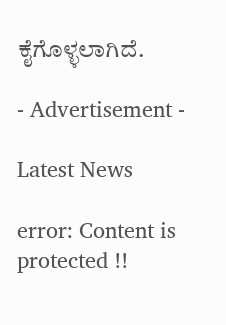ಕೈಗೊಳ್ಳಲಾಗಿದೆ.

- Advertisement -

Latest News

error: Content is protected !!